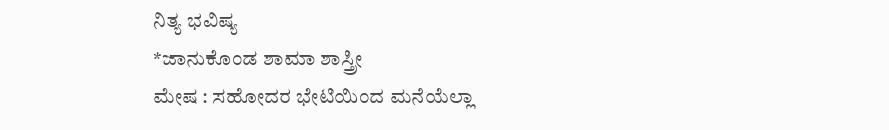ನಿತ್ಯ ಭವಿಷ್ಯ
*ಜಾನುಕೊಂಡ ಶಾಮಾ ಶಾಸ್ತ್ರೀ
ಮೇಷ : ಸಹೋದರ ಭೇಟಿಯಿಂದ ಮನೆಯೆಲ್ಲಾ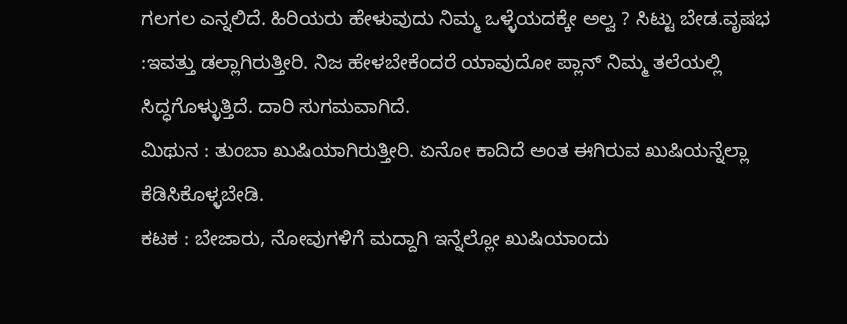ಗಲಗಲ ಎನ್ನಲಿದೆ. ಹಿರಿಯರು ಹೇಳುವುದು ನಿಮ್ಮ ಒಳ್ಳೆಯದಕ್ಕೇ ಅಲ್ವ ? ಸಿಟ್ಟು ಬೇಡ.ವೃಷಭ :ಇವತ್ತು ಡಲ್ಲಾಗಿರುತ್ತೀರಿ. ನಿಜ ಹೇಳಬೇಕೆಂದರೆ ಯಾವುದೋ ಪ್ಲಾನ್ ನಿಮ್ಮ ತಲೆಯಲ್ಲಿ ಸಿದ್ಧಗೊಳ್ಳುತ್ತಿದೆ. ದಾರಿ ಸುಗಮವಾಗಿದೆ.
ಮಿಥುನ : ತುಂಬಾ ಖುಷಿಯಾಗಿರುತ್ತೀರಿ. ಏನೋ ಕಾದಿದೆ ಅಂತ ಈಗಿರುವ ಖುಷಿಯನ್ನೆಲ್ಲಾ ಕೆಡಿಸಿಕೊಳ್ಳಬೇಡಿ.
ಕಟಕ : ಬೇಜಾರು, ನೋವುಗಳಿಗೆ ಮದ್ದಾಗಿ ಇನ್ನೆಲ್ಲೋ ಖುಷಿಯಾಂದು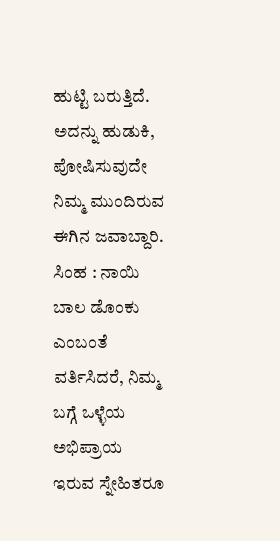ಹುಟ್ಟಿ ಬರುತ್ತಿದೆ. ಅದನ್ನು ಹುಡುಕಿ, ಪೋಷಿಸುವುದೇ ನಿಮ್ಮ ಮುಂದಿರುವ ಈಗಿನ ಜವಾಬ್ದಾರಿ.
ಸಿಂಹ : ನಾಯಿ ಬಾಲ ಡೊಂಕು ಎಂಬಂತೆ ವರ್ತಿಸಿದರೆ, ನಿಮ್ಮ ಬಗ್ಗೆ ಒಳ್ಳೆಯ ಅಭಿಪ್ರಾಯ ಇರುವ ಸ್ನೇಹಿತರೂ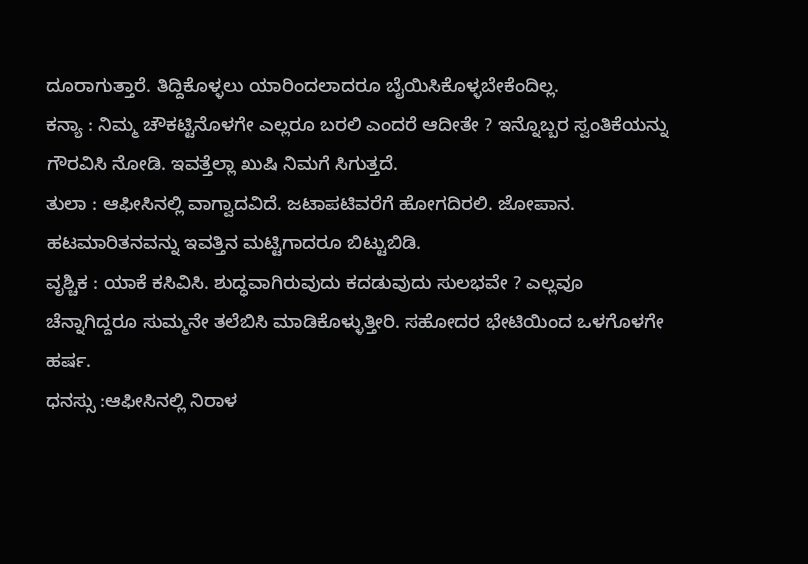ದೂರಾಗುತ್ತಾರೆ. ತಿದ್ದಿಕೊಳ್ಳಲು ಯಾರಿಂದಲಾದರೂ ಬೈಯಿಸಿಕೊಳ್ಳಬೇಕೆಂದಿಲ್ಲ.
ಕನ್ಯಾ : ನಿಮ್ಮ ಚೌಕಟ್ಟಿನೊಳಗೇ ಎಲ್ಲರೂ ಬರಲಿ ಎಂದರೆ ಆದೀತೇ ? ಇನ್ನೊಬ್ಬರ ಸ್ವಂತಿಕೆಯನ್ನು ಗೌರವಿಸಿ ನೋಡಿ. ಇವತ್ತೆಲ್ಲಾ ಖುಷಿ ನಿಮಗೆ ಸಿಗುತ್ತದೆ.
ತುಲಾ : ಆಫೀಸಿನಲ್ಲಿ ವಾಗ್ವಾದವಿದೆ. ಜಟಾಪಟಿವರೆಗೆ ಹೋಗದಿರಲಿ. ಜೋಪಾನ. ಹಟಮಾರಿತನವನ್ನು ಇವತ್ತಿನ ಮಟ್ಟಿಗಾದರೂ ಬಿಟ್ಟುಬಿಡಿ.
ವೃಶ್ಚಿಕ : ಯಾಕೆ ಕಸಿವಿಸಿ. ಶುದ್ಧವಾಗಿರುವುದು ಕದಡುವುದು ಸುಲಭವೇ ? ಎಲ್ಲವೂ ಚೆನ್ನಾಗಿದ್ದರೂ ಸುಮ್ಮನೇ ತಲೆಬಿಸಿ ಮಾಡಿಕೊಳ್ಳುತ್ತೀರಿ. ಸಹೋದರ ಭೇಟಿಯಿಂದ ಒಳಗೊಳಗೇ ಹರ್ಷ.
ಧನಸ್ಸು :ಆಫೀಸಿನಲ್ಲಿ ನಿರಾಳ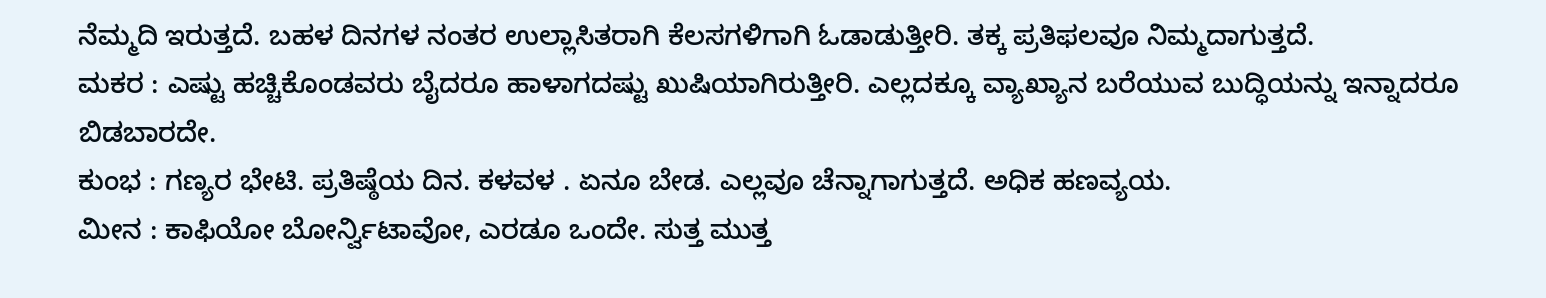ನೆಮ್ಮದಿ ಇರುತ್ತದೆ. ಬಹಳ ದಿನಗಳ ನಂತರ ಉಲ್ಲಾಸಿತರಾಗಿ ಕೆಲಸಗಳಿಗಾಗಿ ಓಡಾಡುತ್ತೀರಿ. ತಕ್ಕ ಪ್ರತಿಫಲವೂ ನಿಮ್ಮದಾಗುತ್ತದೆ.
ಮಕರ : ಎಷ್ಟು ಹಚ್ಚಿಕೊಂಡವರು ಬೈದರೂ ಹಾಳಾಗದಷ್ಟು ಖುಷಿಯಾಗಿರುತ್ತೀರಿ. ಎಲ್ಲದಕ್ಕೂ ವ್ಯಾಖ್ಯಾನ ಬರೆಯುವ ಬುದ್ಧಿಯನ್ನು ಇನ್ನಾದರೂ ಬಿಡಬಾರದೇ.
ಕುಂಭ : ಗಣ್ಯರ ಭೇಟಿ. ಪ್ರತಿಷ್ಠೆಯ ದಿನ. ಕಳವಳ . ಏನೂ ಬೇಡ. ಎಲ್ಲವೂ ಚೆನ್ನಾಗಾಗುತ್ತದೆ. ಅಧಿಕ ಹಣವ್ಯಯ.
ಮೀನ : ಕಾಫಿಯೋ ಬೋರ್ನ್ವಿಟಾವೋ, ಎರಡೂ ಒಂದೇ. ಸುತ್ತ ಮುತ್ತ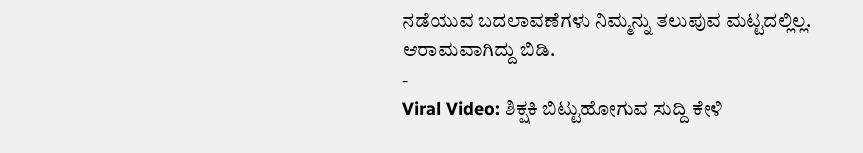ನಡೆಯುವ ಬದಲಾವಣೆಗಳು ನಿಮ್ಮನ್ನು ತಲುಪುವ ಮಟ್ಟದಲ್ಲಿಲ್ಲ. ಆರಾಮವಾಗಿದ್ದು ಬಿಡಿ.
-
Viral Video: ಶಿಕ್ಷಕಿ ಬಿಟ್ಟುಹೋಗುವ ಸುದ್ದಿ ಕೇಳಿ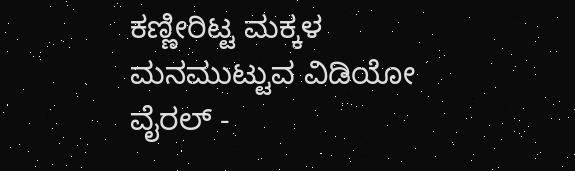ಕಣ್ಣೀರಿಟ್ಟ ಮಕ್ಕಳ ಮನಮುಟ್ಟುವ ವಿಡಿಯೋ ವೈರಲ್ -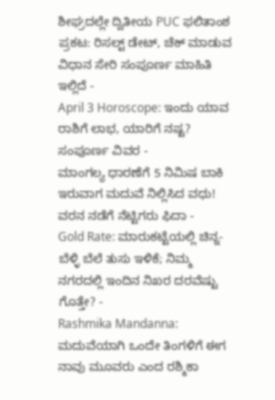ಶೀಘ್ರದಲ್ಲೇ ದ್ವಿತೀಯ PUC ಫಲಿತಾಂಶ ಪ್ರಕಟ: ರಿಸಲ್ಟ್ ಡೇಟ್, ಚೆಕ್ ಮಾಡುವ ವಿಧಾನ ಸೇರಿ ಸಂಪೂರ್ಣ ಮಾಹಿತಿ ಇಲ್ಲಿದೆ -
April 3 Horoscope: ಇಂದು ಯಾವ ರಾಶಿಗೆ ಲಾಭ, ಯಾರಿಗೆ ನಷ್ಟ? ಸಂಪೂರ್ಣ ವಿವರ -
ಮಾಂಗಲ್ಯ ಧಾರಣೆಗೆ 5 ನಿಮಿಷ ಬಾಕಿ ಇರುವಾಗ ಮದುವೆ ನಿಲ್ಲಿಸಿದ ವಧು! ವರನ ನಡೆಗೆ ನೆಟ್ಟಿಗರು ಫಿದಾ -
Gold Rate: ಮಾರುಕಟ್ಟೆಯಲ್ಲಿ ಚಿನ್ನ-ಬೆಳ್ಳಿ ಬೆಲೆ ತುಸು ಇಳಿಕೆ; ನಿಮ್ಮ ನಗರದಲ್ಲಿ ಇಂದಿನ ನಿಖರ ದರವೆಷ್ಟು ಗೊತ್ತೇ? -
Rashmika Mandanna: ಮದುವೆಯಾಗಿ ಒಂದೇ ತಿಂಗಳಿಗೆ ಈಗ ನಾವು ಮೂವರು ಎಂದ ರಶ್ಮಿಕಾ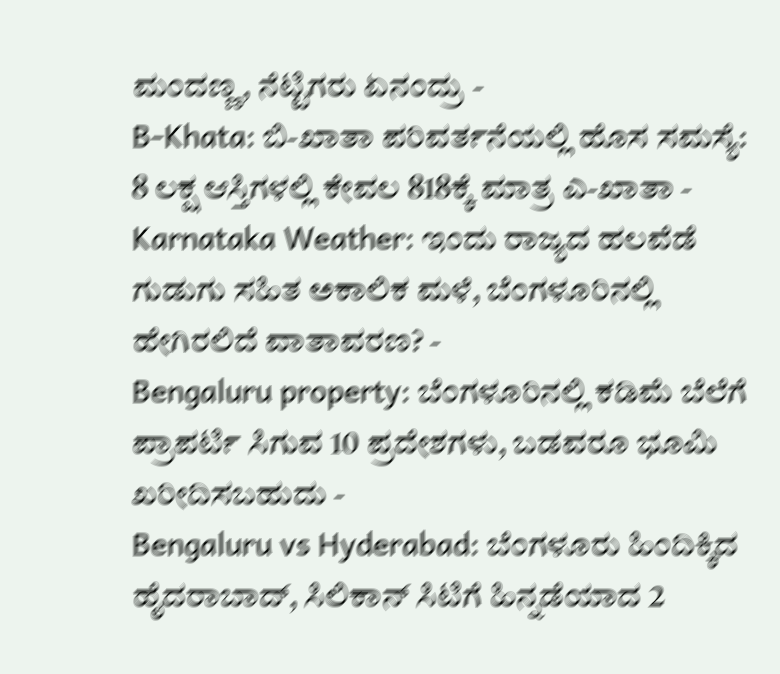ಮಂದಣ್ಣ, ನೆಟ್ಟಿಗರು ಏನಂದ್ರು -
B-Khata: ಬಿ-ಖಾತಾ ಪರಿವರ್ತನೆಯಲ್ಲಿ ಹೊಸ ಸಮಸ್ಯೆ: 8 ಲಕ್ಷ ಆಸ್ತಿಗಳಲ್ಲಿ ಕೇವಲ 818ಕ್ಕೆ ಮಾತ್ರ ಎ-ಖಾತಾ -
Karnataka Weather: ಇಂದು ರಾಜ್ಯದ ಹಲವೆಡೆ ಗುಡುಗು ಸಹಿತ ಅಕಾಲಿಕ ಮಳೆ, ಬೆಂಗಳೂರಿನಲ್ಲಿ ಹೇಗಿರಲಿದೆ ವಾತಾವರಣ? -
Bengaluru property: ಬೆಂಗಳೂರಿನಲ್ಲಿ ಕಡಿಮೆ ಬೆಲೆಗೆ ಪ್ರಾಪರ್ಟಿ ಸಿಗುವ 10 ಪ್ರದೇಶಗಳು, ಬಡವರೂ ಭೂಮಿ ಖರೀದಿಸಬಹುದು -
Bengaluru vs Hyderabad: ಬೆಂಗಳೂರು ಹಿಂದಿಕ್ಕಿದ ಹೈದರಾಬಾದ್, ಸಿಲಿಕಾನ್ ಸಿಟಿಗೆ ಹಿನ್ನಡೆಯಾದ 2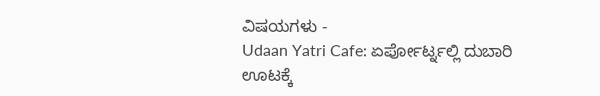ವಿಷಯಗಳು -
Udaan Yatri Cafe: ಏರ್ಪೋರ್ಟ್ನಲ್ಲಿ ದುಬಾರಿ ಊಟಕ್ಕೆ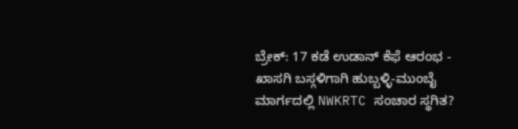ಬ್ರೇಕ್: 17 ಕಡೆ ಉಡಾನ್ ಕೆಫೆ ಆರಂಭ -
ಖಾಸಗಿ ಬಸ್ಗಳಿಗಾಗಿ ಹುಬ್ಬಳ್ಳಿ-ಮುಂಬೈ ಮಾರ್ಗದಲ್ಲಿ NWKRTC ಸಂಚಾರ ಸ್ಥಗಿತ?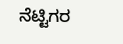ನೆಟ್ಟಿಗರ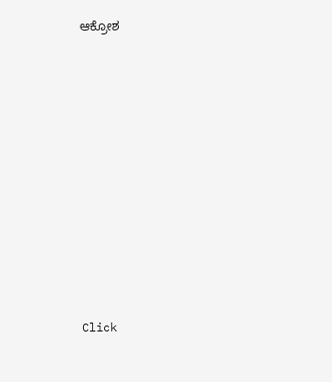ಆಕ್ರೋಶ












Click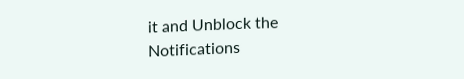it and Unblock the Notifications